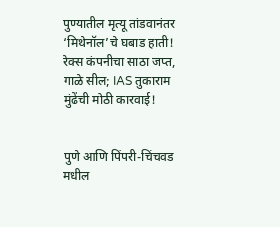पुण्यातील मृत्यू तांडवानंतर ‘मिथेनॉल’चे घबाड हाती! रेक्स कंपनीचा साठा जप्त, गाळे सील; IAS तुकाराम मुंढेंची मोठी कारवाई!


पुणे आणि पिंपरी-चिंचवड मधील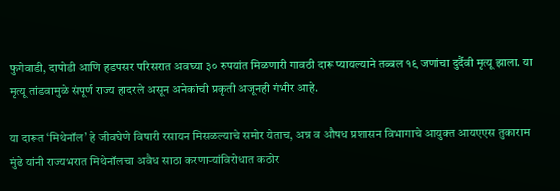फुगेवाडी, दापोडी आणि हडपसर परिसरात अवघ्या ३० रुपयांत मिळणारी गावठी दारू प्यायल्याने तब्बल १९ जणांचा दुर्दैवी मृत्यू झाला. या मृत्यू तांडवामुळे संपूर्ण राज्य हादरले असून अनेकांची प्रकृती अजूनही गंभीर आहे.

या दारूत ‘मिथेनॉल’ हे जीवघेणे विषारी रसायन मिसळल्याचे समोर येताच, अन्न व औषध प्रशासन विभागाचे आयुक्त आयएएस तुकाराम मुंढे यांनी राज्यभरात मिथेनॉलचा अवैध साठा करणाऱ्यांविरोधात कठोर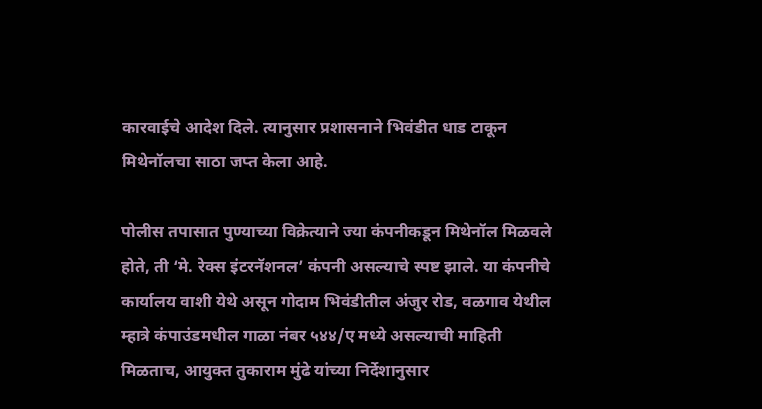कारवाईचे आदेश दिले. त्यानुसार प्रशासनाने भिवंडीत धाड टाकून मिथेनॉलचा साठा जप्त केला आहे.

पोलीस तपासात पुण्याच्या विक्रेत्याने ज्या कंपनीकडून मिथेनॉल मिळवले होते, ती ‘मे. रेक्स इंटरनॅशनल’ कंपनी असल्याचे स्पष्ट झाले. या कंपनीचे कार्यालय वाशी येथे असून गोदाम भिवंडीतील अंजुर रोड, वळगाव येथील म्हात्रे कंपाउंडमधील गाळा नंबर ५४४/ए मध्ये असल्याची माहिती मिळताच, आयुक्त तुकाराम मुंढे यांच्या निर्देशानुसार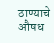ठाण्याचे औषध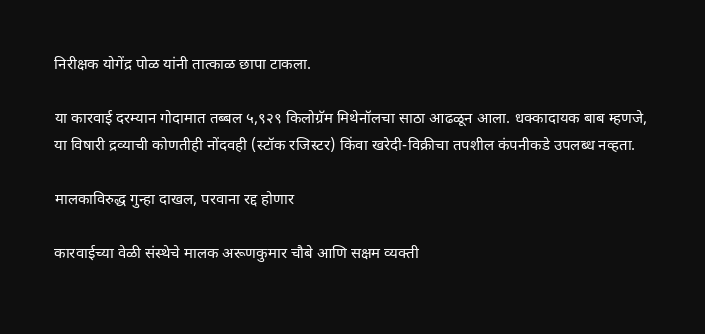निरीक्षक योगेंद्र पोळ यांनी तात्काळ छापा टाकला.

या कारवाई दरम्यान गोदामात तब्बल ५,९२९ किलोग्रॅम मिथेनॉलचा साठा आढळून आला. धक्कादायक बाब म्हणजे, या विषारी द्रव्याची कोणतीही नोंदवही (स्टॉक रजिस्टर) किंवा खरेदी-विक्रीचा तपशील कंपनीकडे उपलब्ध नव्हता.

मालकाविरुद्ध गुन्हा दाखल, परवाना रद्द होणार

कारवाईच्या वेळी संस्थेचे मालक अरूणकुमार चौबे आणि सक्षम व्यक्ती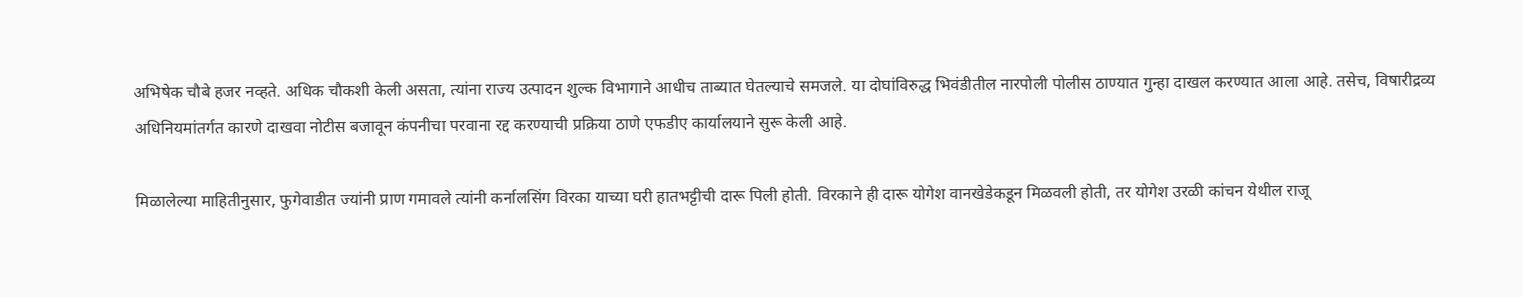अभिषेक चौबे हजर नव्हते. अधिक चौकशी केली असता, त्यांना राज्य उत्पादन शुल्क विभागाने आधीच ताब्यात घेतल्याचे समजले. या दोघांविरुद्ध भिवंडीतील नारपोली पोलीस ठाण्यात गुन्हा दाखल करण्यात आला आहे. तसेच, विषारीद्रव्य अधिनियमांतर्गत कारणे दाखवा नोटीस बजावून कंपनीचा परवाना रद्द करण्याची प्रक्रिया ठाणे एफडीए कार्यालयाने सुरू केली आहे.

मिळालेल्या माहितीनुसार, फुगेवाडीत ज्यांनी प्राण गमावले त्यांनी कर्नालसिंग विरका याच्या घरी हातभट्टीची दारू पिली होती. विरकाने ही दारू योगेश वानखेडेकडून मिळवली होती, तर योगेश उरळी कांचन येथील राजू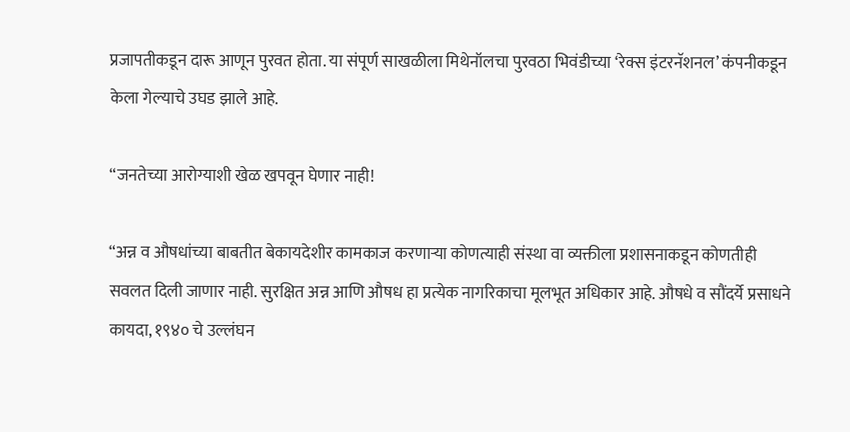प्रजापतीकडून दारू आणून पुरवत होता. या संपूर्ण साखळीला मिथेनॉलचा पुरवठा भिवंडीच्या ‘रेक्स इंटरनॅशनल’ कंपनीकडून केला गेल्याचे उघड झाले आहे.

“जनतेच्या आरोग्याशी खेळ खपवून घेणार नाही!

“अन्न व औषधांच्या बाबतीत बेकायदेशीर कामकाज करणाऱ्या कोणत्याही संस्था वा व्यक्तीला प्रशासनाकडून कोणतीही सवलत दिली जाणार नाही. सुरक्षित अन्न आणि औषध हा प्रत्येक नागरिकाचा मूलभूत अधिकार आहे. औषधे व सौंदर्ये प्रसाधने कायदा, १९४० चे उल्लंघन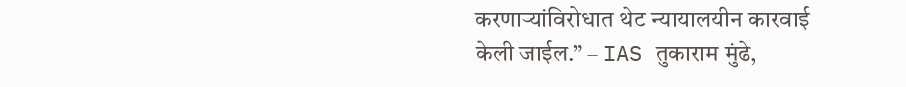करणाऱ्यांविरोधात थेट न्यायालयीन कारवाई केली जाईल.” – IAS तुकाराम मुंढे,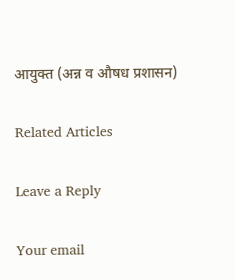आयुक्त (अन्न व औषध प्रशासन)

Related Articles

Leave a Reply

Your email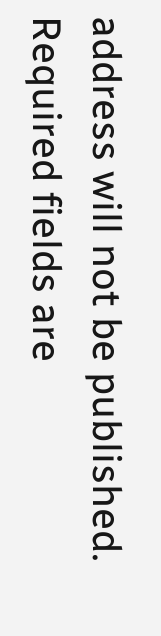address will not be published. Required fields are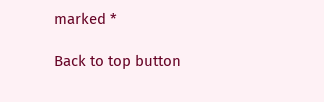marked *

Back to top button